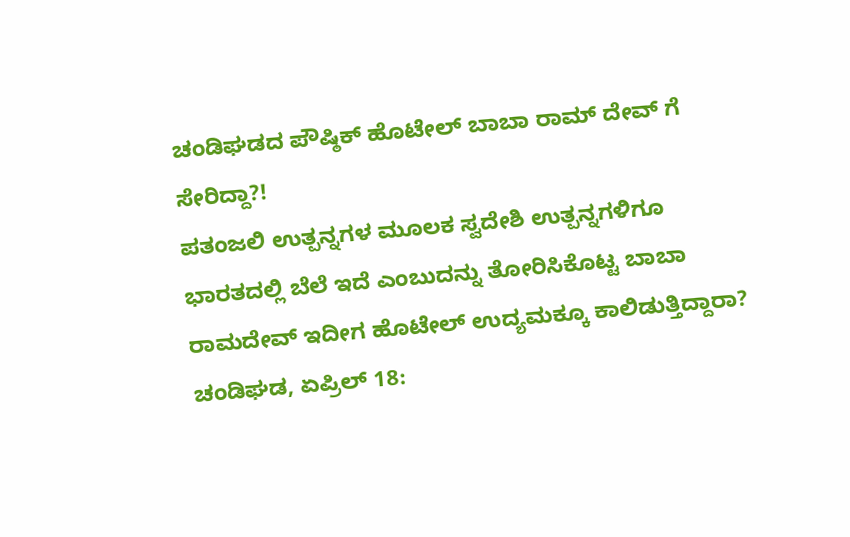ಚಂಡಿಘಡದ ಪೌಷ್ಠಿಕ್ ಹೊಟೇಲ್ ಬಾಬಾ ರಾಮ್ ದೇವ್ ಗೆ ಸೇರಿದ್ದಾ?!
ಪತಂಜಲಿ ಉತ್ಪನ್ನಗಳ ಮೂಲಕ ಸ್ವದೇಶಿ ಉತ್ಪನ್ನಗಳಿಗೂ ಭಾರತದಲ್ಲಿ ಬೆಲೆ ಇದೆ ಎಂಬುದನ್ನು ತೋರಿಸಿಕೊಟ್ಟ ಬಾಬಾ ರಾಮದೇವ್ ಇದೀಗ ಹೊಟೇಲ್ ಉದ್ಯಮಕ್ಕೂ ಕಾಲಿಡುತ್ತಿದ್ದಾರಾ?
ಚಂಡಿಘಡ, ಏಪ್ರಿಲ್ 18: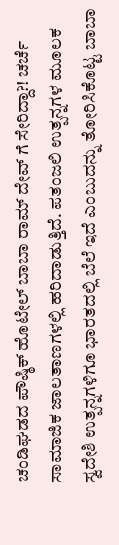ಚಂಡಿಘಡದ ಪೌಷ್ಠಿಕ್ ಹೊಟೇಲ್ ಬಾಬಾ ರಾಮ್ ದೇವ್ ಗೆ ಸೇರಿದ್ದಾ?! ಚರ್ಚೆ ಸಾಮಾಜಿಕ ಜಾಲತಾಣಗಳಲ್ಲಿ ಹರಿದಾಡುತ್ತಿದೆ. ಪತಂಜಲಿ ಉತ್ಪನ್ನಗಳ ಮೂಲಕ ಸ್ವದೇಶಿ ಉತ್ಪನ್ನಗಳಿಗೂ ಭಾರತದಲ್ಲಿ ಬೆಲೆ ಇದೆ ಎಂಬುದನ್ನು ತೋರಿಸಿಕೊಟ್ಟ ಬಾಬಾ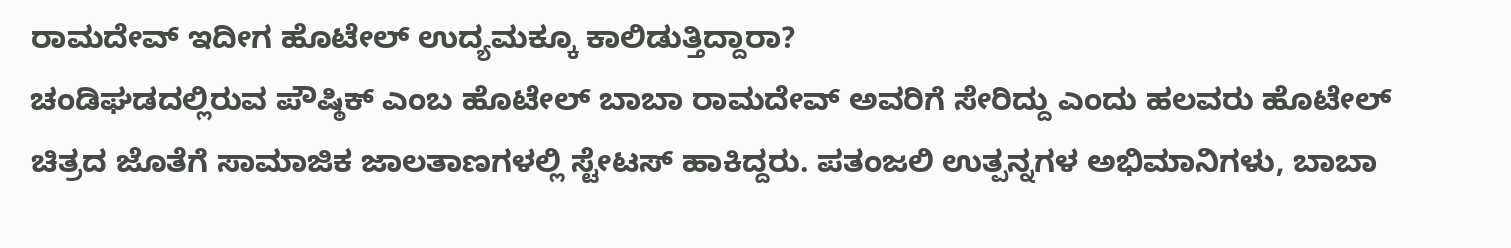ರಾಮದೇವ್ ಇದೀಗ ಹೊಟೇಲ್ ಉದ್ಯಮಕ್ಕೂ ಕಾಲಿಡುತ್ತಿದ್ದಾರಾ?
ಚಂಡಿಘಡದಲ್ಲಿರುವ ಪೌಷ್ಠಿಕ್ ಎಂಬ ಹೊಟೇಲ್ ಬಾಬಾ ರಾಮದೇವ್ ಅವರಿಗೆ ಸೇರಿದ್ದು ಎಂದು ಹಲವರು ಹೊಟೇಲ್ ಚಿತ್ರದ ಜೊತೆಗೆ ಸಾಮಾಜಿಕ ಜಾಲತಾಣಗಳಲ್ಲಿ ಸ್ಟೇಟಸ್ ಹಾಕಿದ್ದರು. ಪತಂಜಲಿ ಉತ್ಪನ್ನಗಳ ಅಭಿಮಾನಿಗಳು, ಬಾಬಾ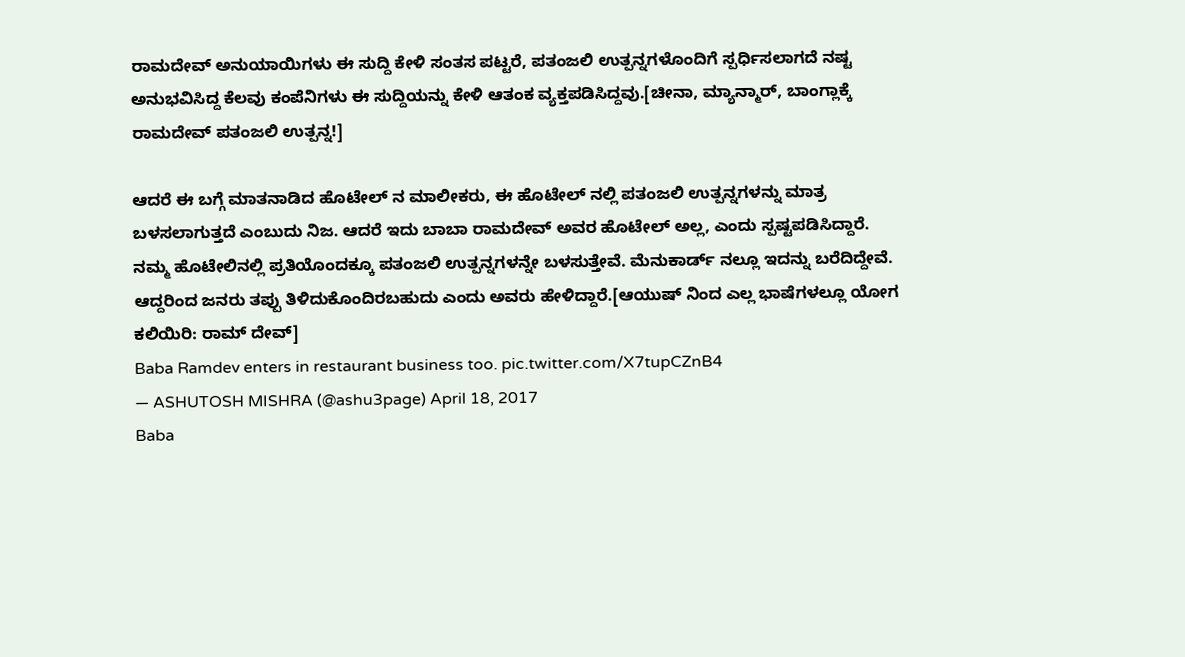ರಾಮದೇವ್ ಅನುಯಾಯಿಗಳು ಈ ಸುದ್ದಿ ಕೇಳಿ ಸಂತಸ ಪಟ್ಟರೆ, ಪತಂಜಲಿ ಉತ್ಪನ್ನಗಳೊಂದಿಗೆ ಸ್ಪರ್ಧಿಸಲಾಗದೆ ನಷ್ಟ ಅನುಭವಿಸಿದ್ದ ಕೆಲವು ಕಂಪೆನಿಗಳು ಈ ಸುದ್ದಿಯನ್ನು ಕೇಳಿ ಆತಂಕ ವ್ಯಕ್ತಪಡಿಸಿದ್ದವು.[ಚೀನಾ, ಮ್ಯಾನ್ಮಾರ್, ಬಾಂಗ್ಲಾಕ್ಕೆ ರಾಮದೇವ್ ಪತಂಜಲಿ ಉತ್ಪನ್ನ!]

ಆದರೆ ಈ ಬಗ್ಗೆ ಮಾತನಾಡಿದ ಹೊಟೇಲ್ ನ ಮಾಲೀಕರು, ಈ ಹೊಟೇಲ್ ನಲ್ಲಿ ಪತಂಜಲಿ ಉತ್ಪನ್ನಗಳನ್ನು ಮಾತ್ರ ಬಳಸಲಾಗುತ್ತದೆ ಎಂಬುದು ನಿಜ. ಆದರೆ ಇದು ಬಾಬಾ ರಾಮದೇವ್ ಅವರ ಹೊಟೇಲ್ ಅಲ್ಲ, ಎಂದು ಸ್ಪಷ್ಟಪಡಿಸಿದ್ದಾರೆ. ನಮ್ಮ ಹೊಟೇಲಿನಲ್ಲಿ ಪ್ರತಿಯೊಂದಕ್ಕೂ ಪತಂಜಲಿ ಉತ್ಪನ್ನಗಳನ್ನೇ ಬಳಸುತ್ತೇವೆ. ಮೆನುಕಾರ್ಡ್ ನಲ್ಲೂ ಇದನ್ನು ಬರೆದಿದ್ದೇವೆ. ಆದ್ದರಿಂದ ಜನರು ತಪ್ಪು ತಿಳಿದುಕೊಂದಿರಬಹುದು ಎಂದು ಅವರು ಹೇಳಿದ್ದಾರೆ.[ಆಯುಷ್ ನಿಂದ ಎಲ್ಲ ಭಾಷೆಗಳಲ್ಲೂ ಯೋಗ ಕಲಿಯಿರಿ: ರಾಮ್ ದೇವ್]
Baba Ramdev enters in restaurant business too. pic.twitter.com/X7tupCZnB4
— ASHUTOSH MISHRA (@ashu3page) April 18, 2017
Baba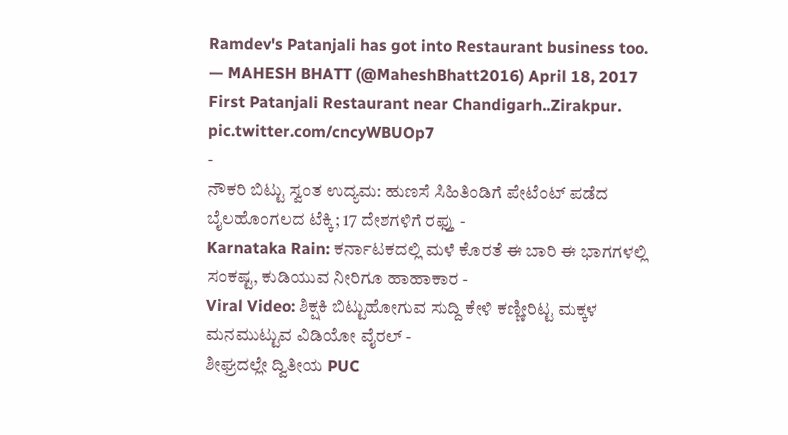Ramdev's Patanjali has got into Restaurant business too.
— MAHESH BHATT (@MaheshBhatt2016) April 18, 2017
First Patanjali Restaurant near Chandigarh..Zirakpur. pic.twitter.com/cncyWBUOp7
-
ನೌಕರಿ ಬಿಟ್ಟು ಸ್ವಂತ ಉದ್ಯಮ: ಹುಣಸೆ ಸಿಹಿತಿಂಡಿಗೆ ಪೇಟೆಂಟ್ ಪಡೆದ ಬೈಲಹೊಂಗಲದ ಟೆಕ್ಕಿ; 17 ದೇಶಗಳಿಗೆ ರಫ್ತು -
Karnataka Rain: ಕರ್ನಾಟಕದಲ್ಲಿ ಮಳೆ ಕೊರತೆ ಈ ಬಾರಿ ಈ ಭಾಗಗಳಲ್ಲಿ ಸಂಕಷ್ಟ, ಕುಡಿಯುವ ನೀರಿಗೂ ಹಾಹಾಕಾರ -
Viral Video: ಶಿಕ್ಷಕಿ ಬಿಟ್ಟುಹೋಗುವ ಸುದ್ದಿ ಕೇಳಿ ಕಣ್ಣೀರಿಟ್ಟ ಮಕ್ಕಳ ಮನಮುಟ್ಟುವ ವಿಡಿಯೋ ವೈರಲ್ -
ಶೀಘ್ರದಲ್ಲೇ ದ್ವಿತೀಯ PUC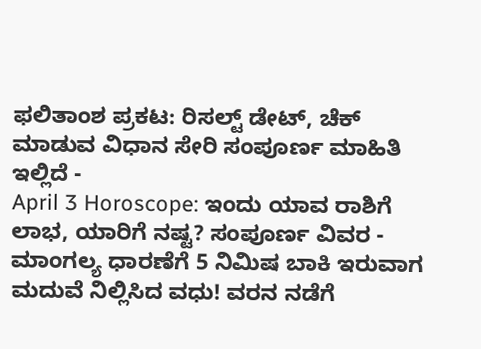ಫಲಿತಾಂಶ ಪ್ರಕಟ: ರಿಸಲ್ಟ್ ಡೇಟ್, ಚೆಕ್ ಮಾಡುವ ವಿಧಾನ ಸೇರಿ ಸಂಪೂರ್ಣ ಮಾಹಿತಿ ಇಲ್ಲಿದೆ -
April 3 Horoscope: ಇಂದು ಯಾವ ರಾಶಿಗೆ ಲಾಭ, ಯಾರಿಗೆ ನಷ್ಟ? ಸಂಪೂರ್ಣ ವಿವರ -
ಮಾಂಗಲ್ಯ ಧಾರಣೆಗೆ 5 ನಿಮಿಷ ಬಾಕಿ ಇರುವಾಗ ಮದುವೆ ನಿಲ್ಲಿಸಿದ ವಧು! ವರನ ನಡೆಗೆ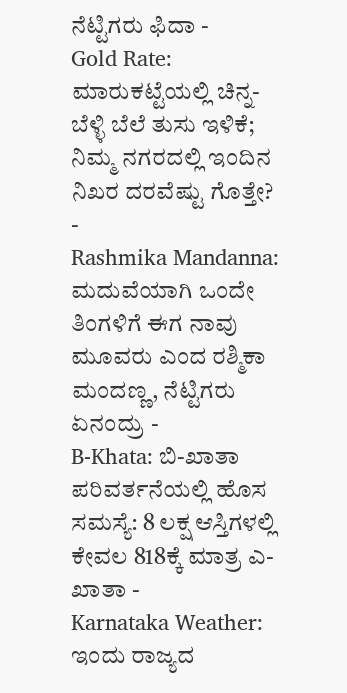ನೆಟ್ಟಿಗರು ಫಿದಾ -
Gold Rate: ಮಾರುಕಟ್ಟೆಯಲ್ಲಿ ಚಿನ್ನ-ಬೆಳ್ಳಿ ಬೆಲೆ ತುಸು ಇಳಿಕೆ; ನಿಮ್ಮ ನಗರದಲ್ಲಿ ಇಂದಿನ ನಿಖರ ದರವೆಷ್ಟು ಗೊತ್ತೇ? -
Rashmika Mandanna: ಮದುವೆಯಾಗಿ ಒಂದೇ ತಿಂಗಳಿಗೆ ಈಗ ನಾವು ಮೂವರು ಎಂದ ರಶ್ಮಿಕಾ ಮಂದಣ್ಣ, ನೆಟ್ಟಿಗರು ಏನಂದ್ರು -
B-Khata: ಬಿ-ಖಾತಾ ಪರಿವರ್ತನೆಯಲ್ಲಿ ಹೊಸ ಸಮಸ್ಯೆ: 8 ಲಕ್ಷ ಆಸ್ತಿಗಳಲ್ಲಿ ಕೇವಲ 818ಕ್ಕೆ ಮಾತ್ರ ಎ-ಖಾತಾ -
Karnataka Weather: ಇಂದು ರಾಜ್ಯದ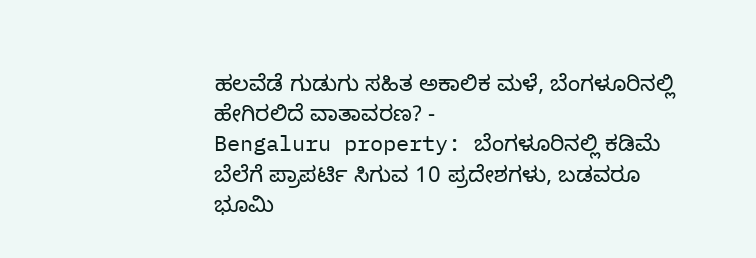ಹಲವೆಡೆ ಗುಡುಗು ಸಹಿತ ಅಕಾಲಿಕ ಮಳೆ, ಬೆಂಗಳೂರಿನಲ್ಲಿ ಹೇಗಿರಲಿದೆ ವಾತಾವರಣ? -
Bengaluru property: ಬೆಂಗಳೂರಿನಲ್ಲಿ ಕಡಿಮೆ ಬೆಲೆಗೆ ಪ್ರಾಪರ್ಟಿ ಸಿಗುವ 10 ಪ್ರದೇಶಗಳು, ಬಡವರೂ ಭೂಮಿ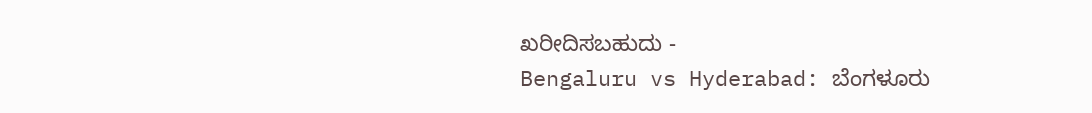ಖರೀದಿಸಬಹುದು -
Bengaluru vs Hyderabad: ಬೆಂಗಳೂರು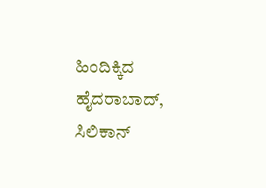ಹಿಂದಿಕ್ಕಿದ ಹೈದರಾಬಾದ್, ಸಿಲಿಕಾನ್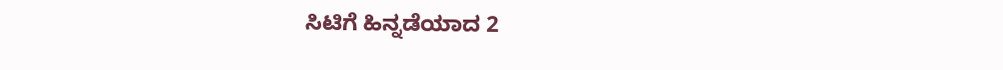ಸಿಟಿಗೆ ಹಿನ್ನಡೆಯಾದ 2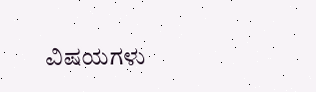ವಿಷಯಗಳು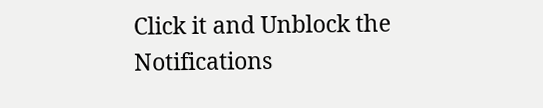Click it and Unblock the Notifications